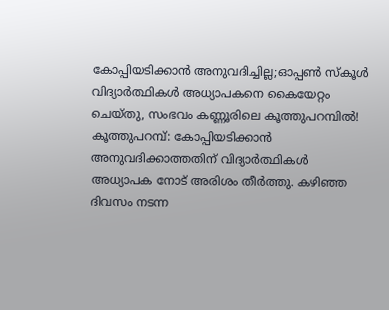കോപ്പിയടിക്കാൻ അനുവദിച്ചില്ല;ഓപ്പൺ സ്കൂൾ വിദ്യാർത്ഥികൾ അധ്യാപകനെ കൈയേറ്റം ചെയ്തു, സംഭവം കണ്ണൂരിലെ കൂത്തുപറമ്പിൽ!
കൂത്തുപറമ്പ്: കോപ്പിയടിക്കാൻ അനുവദിക്കാത്തതിന് വിദ്യാർത്ഥികൾ അധ്യാപക നോട് അരിശം തീർത്തു. കഴിഞ്ഞ ദിവസം നടന്ന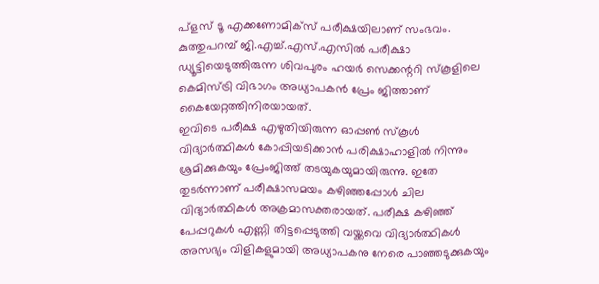പ്ളസ് ടൂ എക്കണോമിക്സ് പരീക്ഷയിലാണ് സംഭവം. കുത്തുപറമ്പ് ജി.എച്ച്.എസ്.എസിൽ പരീക്ഷാ ഡ്യൂട്ടിയെടുത്തിരുന്ന ശിവപുരം ഹയർ സെക്കന്ററി സ്കൂളിലെ കെമിസ്ട്രി വിഭാഗം അധ്യാപകൻ പ്രേം ജിത്താണ് കൈയേറ്റത്തിനിരയായത്.
ഇവിടെ പരീക്ഷ എഴുതിയിരുന്ന ഓപ്പൺ സ്കൂൾ വിദ്യാർത്ഥികൾ കോപ്പിയടിക്കാൻ പരിക്ഷാഹാളിൽ നിന്നും ശ്രമിക്കുകയും പ്രേംജിത്ത് തടയുകയുമായിരുന്നു. ഇതേ തുടർന്നാണ് പരീക്ഷാസമയം കഴിഞ്ഞപ്പോൾ ചില വിദ്യാർത്ഥികൾ അക്രമാസക്തരായത്. പരീക്ഷ കഴിഞ്ഞ് പേപ്പറുകൾ എണ്ണി തിട്ടപ്പെടുത്തി വയ്ക്കവെ വിദ്യാർത്ഥികൾ അസഭ്യം വിളികളുമായി അധ്യാപകനു നേരെ പാഞ്ഞടുക്കുകയും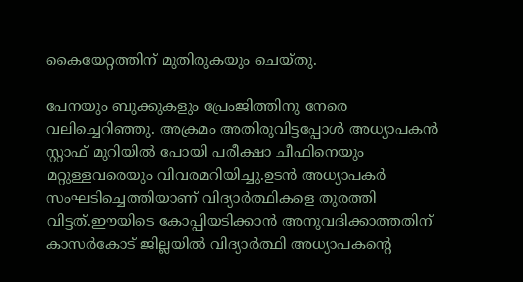കൈയേറ്റത്തിന് മുതിരുകയും ചെയ്തു.

പേനയും ബുക്കുകളും പ്രേംജിത്തിനു നേരെ വലിച്ചെറിഞ്ഞു. അക്രമം അതിരുവിട്ടപ്പോൾ അധ്യാപകൻ സ്റ്റാഫ് മുറിയിൽ പോയി പരീക്ഷാ ചീഫിനെയും മറ്റുള്ളവരെയും വിവരമറിയിച്ചു.ഉടൻ അധ്യാപകർ സംഘടിച്ചെത്തിയാണ് വിദ്യാർത്ഥികളെ തുരത്തി വിട്ടത്.ഈയിടെ കോപ്പിയടിക്കാൻ അനുവദിക്കാത്തതിന് കാസർകോട് ജില്ലയിൽ വിദ്യാർത്ഥി അധ്യാപകന്റെ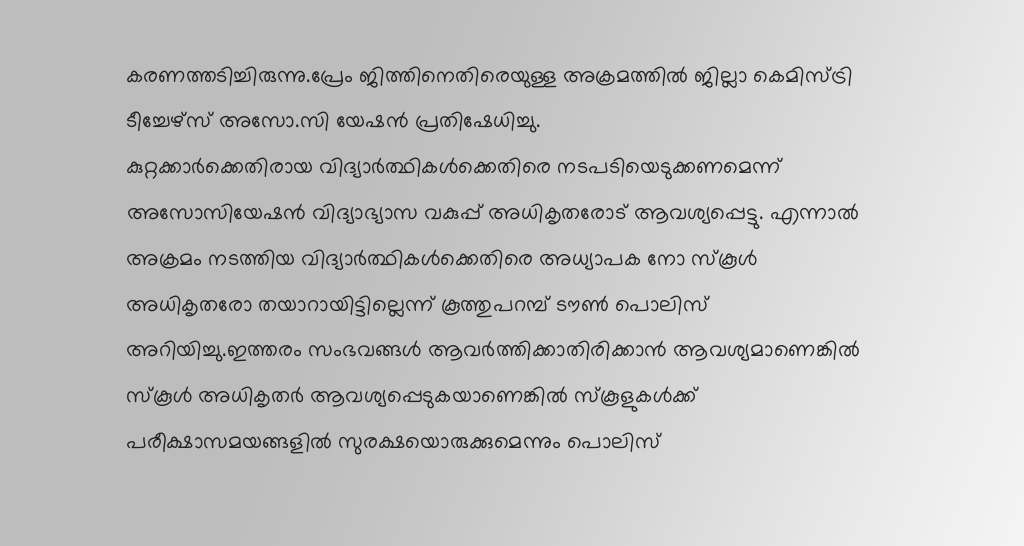കരണത്തടിച്ചിരുന്നു.പ്രേം ജിത്തിനെതിരെയുള്ള അക്രമത്തിൽ ജില്ലാ കെമിസ്ട്രി ടീച്ചേഴ്സ് അസോ.സി യേഷൻ പ്രതിഷേധിച്ചു.
കുറ്റക്കാർക്കെതിരായ വിദ്യാർത്ഥികൾക്കെതിരെ നടപടിയെടുക്കണമെന്ന് അസോസിയേഷൻ വിദ്യാഭ്യാസ വകുപ്പ് അധികൃതരോട് ആവശ്യപ്പെട്ടു. എന്നാൽ അക്രമം നടത്തിയ വിദ്യാർത്ഥികൾക്കെതിരെ അധ്യാപക നോ സ്കൂൾ അധികൃതരോ തയാറായിട്ടില്ലെന്ന് കൂത്തുപറമ്പ് ടൗൺ പൊലിസ് അറിയിച്ചു.ഇത്തരം സംഭവങ്ങൾ ആവർത്തിക്കാതിരിക്കാൻ ആവശ്യമാണെങ്കിൽ സ്കൂൾ അധികൃതർ ആവശ്യപ്പെടുകയാണെങ്കിൽ സ്കൂളുകൾക്ക് പരീക്ഷാസമയങ്ങളിൽ സുരക്ഷയൊരുക്കുമെന്നും പൊലിസ്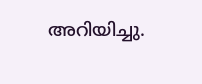അറിയിച്ചു.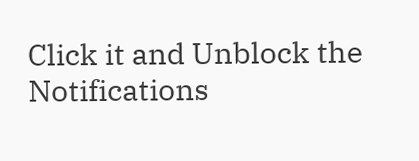Click it and Unblock the Notifications